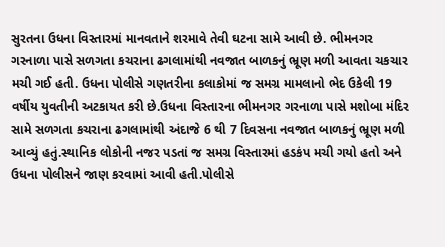સુરતના ઉધના વિસ્તારમાં માનવતાને શરમાવે તેવી ઘટના સામે આવી છે. ભીમનગર ગરનાળા પાસે સળગતા કચરાના ઢગલામાંથી નવજાત બાળકનું ભ્રૂણ મળી આવતા ચકચાર મચી ગઈ હતી. ઉધના પોલીસે ગણતરીના કલાકોમાં જ સમગ્ર મામલાનો ભેદ ઉકેલી 19 વર્ષીય યુવતીની અટકાયત કરી છે.ઉધના વિસ્તારના ભીમનગર ગરનાળા પાસે મશોબા મંદિર સામે સળગતા કચરાના ઢગલામાંથી અંદાજે 6 થી 7 દિવસના નવજાત બાળકનું ભ્રૂણ મળી આવ્યું હતું.સ્થાનિક લોકોની નજર પડતાં જ સમગ્ર વિસ્તારમાં હડકંપ મચી ગયો હતો અને ઉધના પોલીસને જાણ કરવામાં આવી હતી.પોલીસે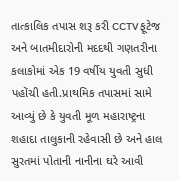તાત્કાલિક તપાસ શરૂ કરી CCTV ફૂટેજ અને બાતમીદારોની મદદથી ગણતરીના કલાકોમાં એક 19 વર્ષીય યુવતી સુધી પહોંચી હતી.પ્રાથમિક તપાસમાં સામે આવ્યું છે કે યુવતી મૂળ મહારાષ્ટ્રના શહાદા તાલુકાની રહેવાસી છે અને હાલ સુરતમાં પોતાની નાનીના ઘરે આવી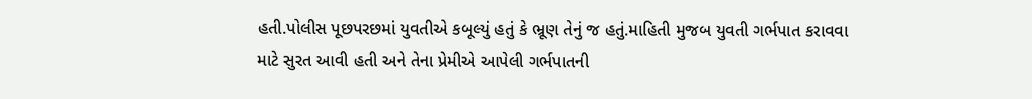હતી.પોલીસ પૂછપરછમાં યુવતીએ કબૂલ્યું હતું કે ભ્રૂણ તેનું જ હતું.માહિતી મુજબ યુવતી ગર્ભપાત કરાવવા માટે સુરત આવી હતી અને તેના પ્રેમીએ આપેલી ગર્ભપાતની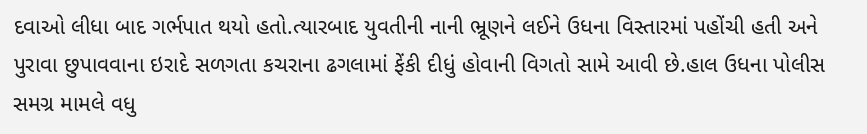દવાઓ લીધા બાદ ગર્ભપાત થયો હતો.ત્યારબાદ યુવતીની નાની ભ્રૂણને લઈને ઉધના વિસ્તારમાં પહોંચી હતી અને પુરાવા છુપાવવાના ઇરાદે સળગતા કચરાના ઢગલામાં ફેંકી દીધું હોવાની વિગતો સામે આવી છે.હાલ ઉધના પોલીસ સમગ્ર મામલે વધુ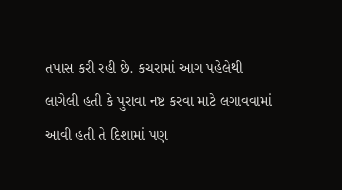તપાસ કરી રહી છે. કચરામાં આગ પહેલેથી લાગેલી હતી કે પુરાવા નષ્ટ કરવા માટે લગાવવામાં આવી હતી તે દિશામાં પણ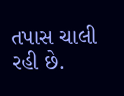તપાસ ચાલી રહી છે.